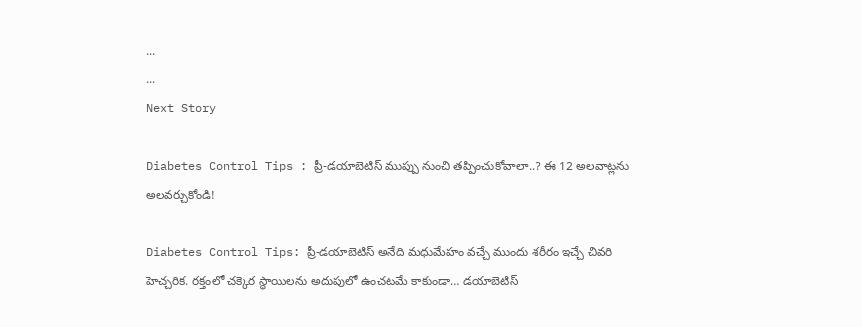...
...
Next Story

Diabetes Control Tips : ప్రీ-డయాబెటిస్ ముప్పు నుంచి తప్పించుకోవాలా..? ఈ 12 అలవాట్లను అలవర్చుకోండి!

Diabetes Control Tips: ప్రీ-డయాబెటిస్ అనేది మధుమేహం వచ్చే ముందు శరీరం ఇచ్చే చివరి హెచ్చరిక. రక్తంలో చక్కెర స్థాయిలను అదుపులో ఉంచటమే కాకుండా… డయాబెటిస్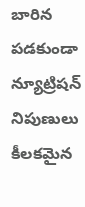బారిన పడకుండా న్యూట్రిషన్ నిపుణులు కీలకమైన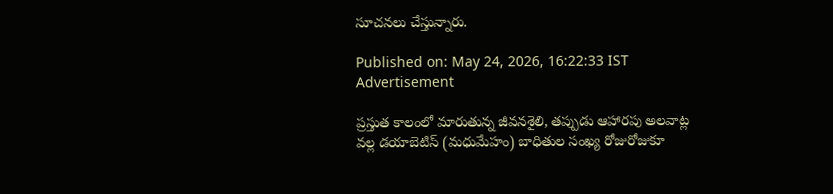సూచనలు చేస్తున్నారు.

Published on: May 24, 2026, 16:22:33 IST
Advertisement

ప్రస్తుత కాలంలో మారుతున్న జీవనశైలి, తప్పుడు ఆహారపు అలవాట్ల వల్ల డయాబెటిస్ (మధుమేహం) బాధితుల సంఖ్య రోజురోజుకూ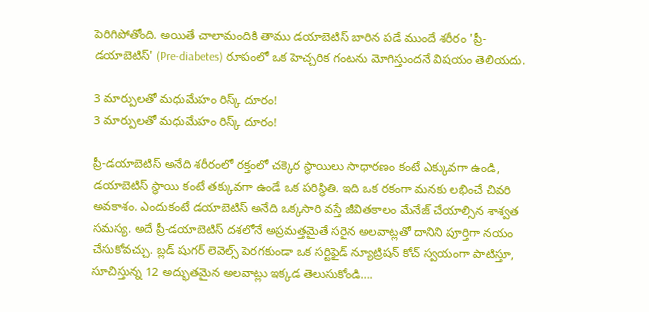పెరిగిపోతోంది. అయితే చాలామందికి తాము డయాబెటిస్ బారిన పడే ముందే శరీరం 'ప్రీ-డయాబెటిస్' (Pre-diabetes) రూపంలో ఒక హెచ్చరిక గంటను మోగిస్తుందనే విషయం తెలియదు.

3 మార్పులతో మధుమేహం రిస్క్ దూరం!
3 మార్పులతో మధుమేహం రిస్క్ దూరం!

ప్రీ-డయాబెటిస్ అనేది శరీరంలో రక్తంలో చక్కెర స్థాయిలు సాధారణం కంటే ఎక్కువగా ఉండి, డయాబెటిస్ స్థాయి కంటే తక్కువగా ఉండే ఒక పరిస్థితి. ఇది ఒక రకంగా మనకు లభించే చివరి అవకాశం. ఎందుకంటే డయాబెటిస్ అనేది ఒక్కసారి వస్తే జీవితకాలం మేనేజ్ చేయాల్సిన శాశ్వత సమస్య. అదే ప్రీ-డయాబెటిస్ దశలోనే అప్రమత్తమైతే సరైన అలవాట్లతో దానిని పూర్తిగా నయం చేసుకోవచ్చు. బ్లడ్ షుగర్ లెవెల్స్ పెరగకుండా ఒక సర్టిఫైడ్ న్యూట్రిషన్ కోచ్ స్వయంగా పాటిస్తూ, సూచిస్తున్న 12 అద్భుతమైన అలవాట్లు ఇక్కడ తెలుసుకోండి….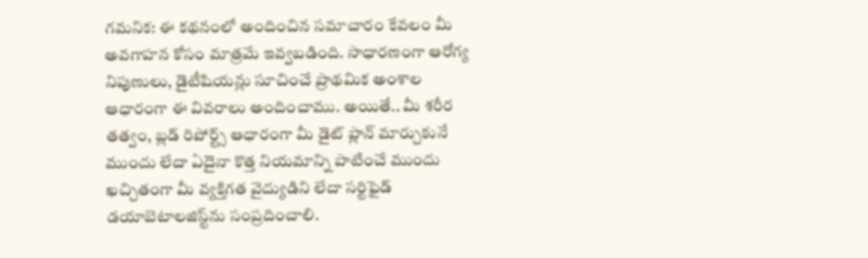గమనిక: ఈ కథనంలో అందించిన సమాచారం కేవలం మీ అవగాహన కోసం మాత్రమే ఇవ్వబడింది. సాధారణంగా ఆరోగ్య నిపుణులు, డైటీషియన్లు సూచించే ప్రాథమిక అంశాల ఆధారంగా ఈ వివరాలు అందించాము. అయితే.. మీ శరీర తత్వం, బ్లడ్ రిపోర్ట్స్ ఆధారంగా మీ డైట్ ప్లాన్ మార్చుకునే ముందు లేదా ఏదైనా కొత్త నియమాన్ని పాటించే ముందు ఖచ్చితంగా మీ వ్యక్తిగత వైద్యుడిని లేదా సర్టిఫైడ్ డయాబెటాలజిస్ట్‌ను సంప్రదించాలి.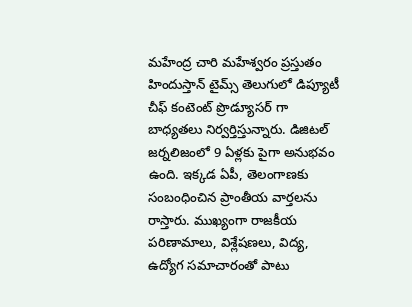మహేంద్ర చారి మహేశ్వరం ప్రస్తుతం హిందుస్తాన్ టైమ్స్ తెలుగులో డిప్యూటీ చీఫ్ కంటెంట్ ప్రొడ్యూసర్ గా బాధ్యతలు నిర్వర్తిస్తున్నారు. డిజిటల్ జర్నలిజంలో 9 ఏళ్లకు పైగా అనుభవం ఉంది. ఇక్కడ ఏపీ, తెలంగాణకు సంబంధించిన ప్రాంతీయ వార్తలను రాస్తారు. ముఖ్యంగా రాజకీయ పరిణామాలు, విశ్లేషణలు, విద్య, ఉద్యోగ సమాచారంతో పాటు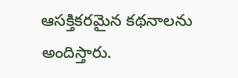ఆసక్తికరమైన కథనాలను అందిస్తారు.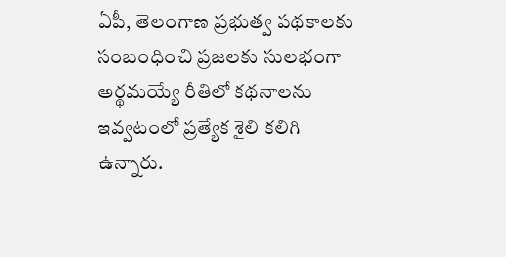ఏపీ, తెలంగాణ ప్రభుత్వ పథకాలకు సంబంధించి ప్రజలకు సులభంగా అర్థమయ్యే రీతిలో కథనాలను ఇవ్వటంలో ప్రత్యేక శైలి కలిగి ఉన్నారు.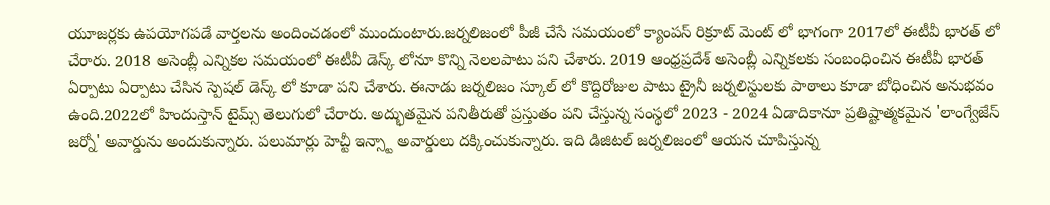యూజర్లకు ఉపయోగపడే వార్తలను అందించడంలో ముందుంటారు.జర్నలిజంలో పీజీ చేసే సమయంలో క్యాంపస్ రిక్రూట్ మెంట్ లో భాగంగా 2017లో ఈటీవీ భారత్ లో చేరారు. 2018 అసెంబ్లీ ఎన్నికల సమయంలో ఈటీవీ డెస్క్ లోనూ కొన్ని నెలలపాటు పని చేశారు. 2019 ఆంధ్రప్రదేశ్ అసెంబ్లీ ఎన్నికలకు సంబంధించిన ఈటీవీ భారత్ ఏర్పాటు ఏర్పాటు చేసిన స్పెషల్ డెస్క్ లో కూడా పని చేశారు. ఈనాడు జర్నలిజం స్కూల్ లో కొద్దిరోజుల పాటు ట్రైనీ జర్నలిస్టులకు పాఠాలు కూడా బోధించిన అనుభవం ఉంది.2022లో హిందుస్తాన్ టైమ్స్ తెలుగులో చేరారు. అద్భుతమైన పనితీరుతో ప్రస్తుతం పని చేస్తున్న సంస్థలో 2023 - 2024 ఏడాదికానూ ప్రతిష్టాత్మకమైన 'లాంగ్వేజేస్ జర్నో' అవార్డును అందుకున్నారు. పలుమార్లు హెచ్టీ ఇన్స్టా అవార్డులు దక్కించుకున్నారు. ఇది డిజిటల్ జర్నలిజంలో ఆయన చూపిస్తున్న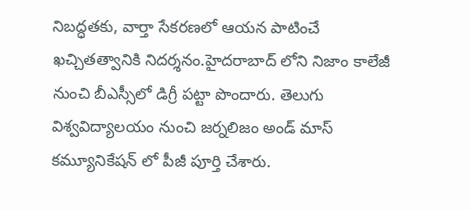నిబద్ధతకు, వార్తా సేకరణలో ఆయన పాటించే ఖచ్చితత్వానికి నిదర్శనం.హైదరాబాద్ లోని నిజాం కాలేజీ నుంచి బీఎస్సీలో డిగ్రీ పట్టా పొందారు. తెలుగు విశ్వవిద్యాలయం నుంచి జర్నలిజం అండ్ మాస్ కమ్యూనికేషన్ లో పీజీ పూర్తి చేశారు.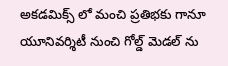అకడమిక్స్ లో మంచి ప్రతిభకు గానూ యూనివర్శిటీ నుంచి గోల్డ్ మెడల్ ను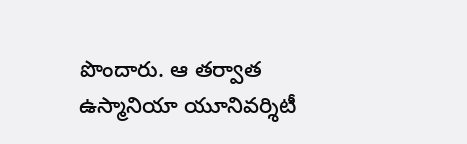పొందారు. ఆ తర్వాత ఉస్మానియా యూనివర్శిటీ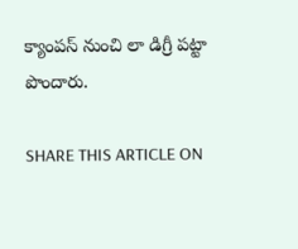క్యాంపస్ నుంచి లా డిగ్రీ పట్టా పొందారు.

SHARE THIS ARTICLE ON